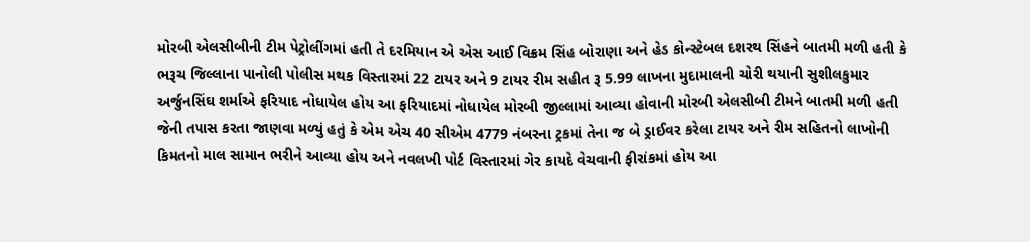મોરબી એલસીબીની ટીમ પેટ્રોલીંગમાં હતી તે દરમિયાન એ એસ આઈ વિક્રમ સિંહ બોરાણા અને હેડ કોન્સ્ટેબલ દશરથ સિંહને બાતમી મળી હતી કે ભરૂચ જિલ્લાના પાનોલી પોલીસ મથક વિસ્તારમાં 22 ટાયર અને 9 ટાયર રીમ સહીત રૂ 5.99 લાખના મુદામાલની ચોરી થયાની સુશીલકુમાર અર્જુનસિંઘ શર્માએ ફરિયાદ નોધાયેલ હોય આ ફરિયાદમાં નોધાયેલ મોરબી જીલ્લામાં આવ્યા હોવાની મોરબી એલસીબી ટીમને બાતમી મળી હતી જેની તપાસ કરતા જાણવા મળ્યું હતું કે એમ એચ 40 સીએમ 4779 નંબરના ટ્રકમાં તેના જ બે ડ્રાઈવર કરેલા ટાયર અને રીમ સહિતનો લાખોની કિમતનો માલ સામાન ભરીને આવ્યા હોય અને નવલખી પોર્ટ વિસ્તારમાં ગેર કાયદે વેચવાની ફીરાંકમાં હોય આ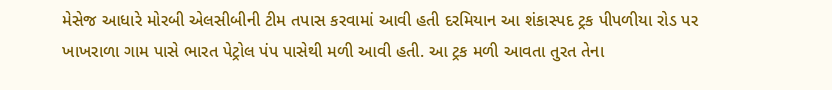મેસેજ આધારે મોરબી એલસીબીની ટીમ તપાસ કરવામાં આવી હતી દરમિયાન આ શંકાસ્પદ ટ્રક પીપળીયા રોડ પર ખાખરાળા ગામ પાસે ભારત પેટ્રોલ પંપ પાસેથી મળી આવી હતી. આ ટ્રક મળી આવતા તુરત તેના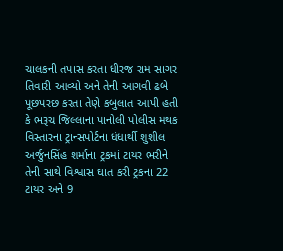ચાલકની તપાસ કરતા ધીરજ રામ સાગર તિવારી આવ્યો અને તેની આગવી ઢબે પૂછપરછ કરતા તેણે કબુલાત આપી હતી કે ભરૂચ જિલ્લાના પાનોલી પોલીસ મથક વિસ્તારના ટ્રાન્સપોર્ટના ધંધાર્થી શુશીલ અર્જુનસિંહ શર્માના ટ્રકમાં ટાયર ભરીને તેની સાથે વિશ્વાસ ઘાત કરી ટ્રકના 22 ટાયર અને 9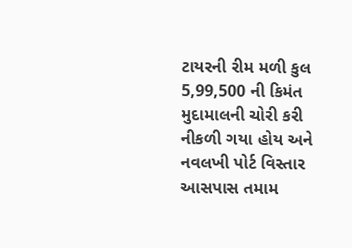ટાયરની રીમ મળી કુલ 5,99,500 ની કિમંત મુદામાલની ચોરી કરી નીકળી ગયા હોય અને નવલખી પોર્ટ વિસ્તાર આસપાસ તમામ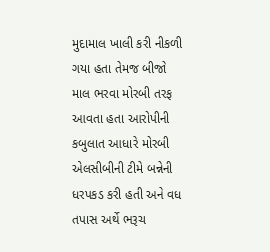મુદામાલ ખાલી કરી નીકળી ગયા હતા તેમજ બીજો માલ ભરવા મોરબી તરફ આવતા હતા આરોપીની કબુલાત આધારે મોરબી એલસીબીની ટીમે બન્નેની ધરપકડ કરી હતી અને વધ તપાસ અર્થે ભરૂચ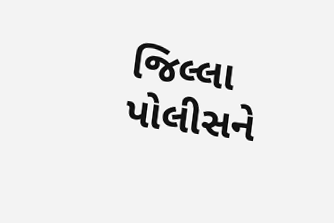જિલ્લા પોલીસને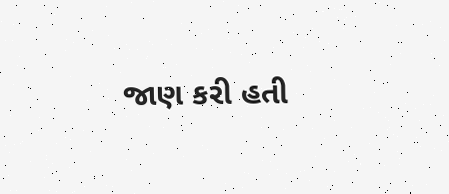જાણ કરી હતી